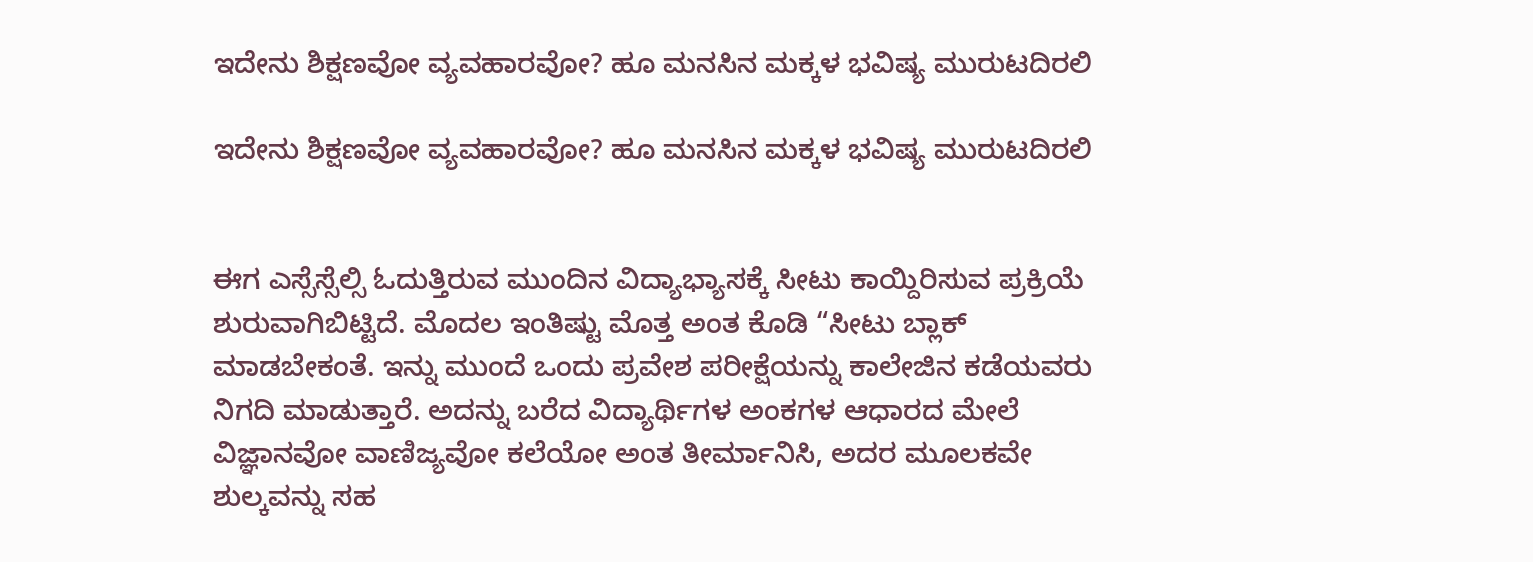ಇದೇನು ಶಿಕ್ಷಣವೋ ವ್ಯವಹಾರವೋ? ಹೂ ಮನಸಿನ ಮಕ್ಕಳ ಭವಿಷ್ಯ ಮುರುಟದಿರಲಿ

ಇದೇನು ಶಿಕ್ಷಣವೋ ವ್ಯವಹಾರವೋ? ಹೂ ಮನಸಿನ ಮಕ್ಕಳ ಭವಿಷ್ಯ ಮುರುಟದಿರಲಿ


ಈಗ ಎಸ್ಸೆಸ್ಸೆಲ್ಸಿ ಓದುತ್ತಿರುವ ಮುಂದಿನ ವಿದ್ಯಾಭ್ಯಾಸಕ್ಕೆ ಸೀಟು ಕಾಯ್ದಿರಿಸುವ ಪ್ರಕ್ರಿಯೆ ಶುರುವಾಗಿಬಿಟ್ಟಿದೆ. ಮೊದಲ ಇಂತಿಷ್ಟು ಮೊತ್ತ ಅಂತ ಕೊಡಿ “ಸೀಟು ಬ್ಲಾಕ್ ಮಾಡಬೇಕಂತೆ. ಇನ್ನು ಮುಂದೆ ಒಂದು ಪ್ರವೇಶ ಪರೀಕ್ಷೆಯನ್ನು ಕಾಲೇಜಿನ ಕಡೆಯವರು ನಿಗದಿ ಮಾಡುತ್ತಾರೆ. ಅದನ್ನು ಬರೆದ ವಿದ್ಯಾರ್ಥಿಗಳ ಅಂಕಗಳ ಆಧಾರದ ಮೇಲೆ ವಿಜ್ಞಾನವೋ ವಾಣಿಜ್ಯವೋ ಕಲೆಯೋ ಅಂತ ತೀರ್ಮಾನಿಸಿ, ಅದರ ಮೂಲಕವೇ ಶುಲ್ಕವನ್ನು ಸಹ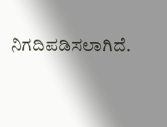ನಿಗದಿಪಡಿಸಲಾಗಿದೆ.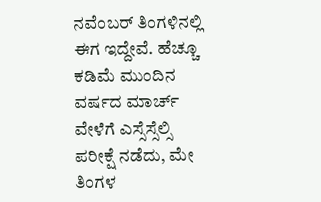ನವೆಂಬರ್ ತಿಂಗಳಿನಲ್ಲಿ ಈಗ ಇದ್ದೇವೆ. ಹೆಚ್ಚೂ ಕಡಿಮೆ ಮುಂದಿನ ವರ್ಷದ ಮಾರ್ಚ್ ವೇಳೆಗೆ ಎಸ್ಸೆಸ್ಸೆಲ್ಸಿ ಪರೀಕ್ಷೆ ನಡೆದು, ಮೇ ತಿಂಗಳ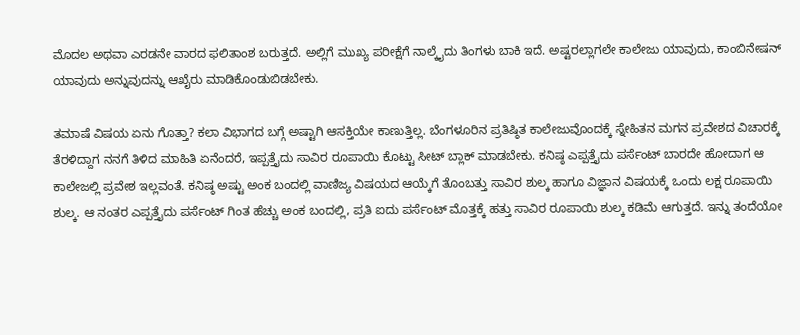ಮೊದಲ ಅಥವಾ ಎರಡನೇ ವಾರದ ಫಲಿತಾಂಶ ಬರುತ್ತದೆ. ಅಲ್ಲಿಗೆ ಮುಖ್ಯ ಪರೀಕ್ಷೆಗೆ ನಾಲ್ಕೈದು ತಿಂಗಳು ಬಾಕಿ ಇದೆ. ಅಷ್ಟರಲ್ಲಾಗಲೇ ಕಾಲೇಜು ಯಾವುದು, ಕಾಂಬಿನೇಷನ್ ಯಾವುದು ಅನ್ನುವುದನ್ನು ಆಖೈರು ಮಾಡಿಕೊಂಡುಬಿಡಬೇಕು.

ತಮಾಷೆ ವಿಷಯ ಏನು ಗೊತ್ತಾ? ಕಲಾ ವಿಭಾಗದ ಬಗ್ಗೆ ಅಷ್ಟಾಗಿ ಆಸಕ್ತಿಯೇ ಕಾಣುತ್ತಿಲ್ಲ. ಬೆಂಗಳೂರಿನ ಪ್ರತಿಷ್ಠಿತ ಕಾಲೇಜುವೊಂದಕ್ಕೆ ಸ್ನೇಹಿತನ ಮಗನ ಪ್ರವೇಶದ ವಿಚಾರಕ್ಕೆ ತೆರಳಿದ್ದಾಗ ನನಗೆ ತಿಳಿದ ಮಾಹಿತಿ ಏನೆಂದರೆ, ಇಪ್ಪತ್ತೈದು ಸಾವಿರ ರೂಪಾಯಿ ಕೊಟ್ಟು ಸೀಟ್ ಬ್ಲಾಕ್ ಮಾಡಬೇಕು. ಕನಿಷ್ಠ ಎಪ್ಪತ್ತೈದು ಪರ್ಸೆಂಟ್ ಬಾರದೇ ಹೋದಾಗ ಆ ಕಾಲೇಜಲ್ಲಿ ಪ್ರವೇಶ ಇಲ್ಲವಂತೆ. ಕನಿಷ್ಠ ಅಷ್ಟು ಅಂಕ ಬಂದಲ್ಲಿ ವಾಣಿಜ್ಯ ವಿಷಯದ ಆಯ್ಕೆಗೆ ತೊಂಬತ್ತು ಸಾವಿರ ಶುಲ್ಕ ಹಾಗೂ ವಿಜ್ಞಾನ ವಿಷಯಕ್ಕೆ ಒಂದು ಲಕ್ಷ ರೂಪಾಯಿ ಶುಲ್ಕ. ಆ ನಂತರ ಎಪ್ಪತ್ತೈದು ಪರ್ಸೆಂಟ್ ಗಿಂತ ಹೆಚ್ಚು ಅಂಕ ಬಂದಲ್ಲಿ, ಪ್ರತಿ ಐದು ಪರ್ಸೆಂಟ್ ಮೊತ್ತಕ್ಕೆ ಹತ್ತು ಸಾವಿರ ರೂಪಾಯಿ ಶುಲ್ಕ ಕಡಿಮೆ ಆಗುತ್ತದೆ. ಇನ್ನು ತಂದೆಯೋ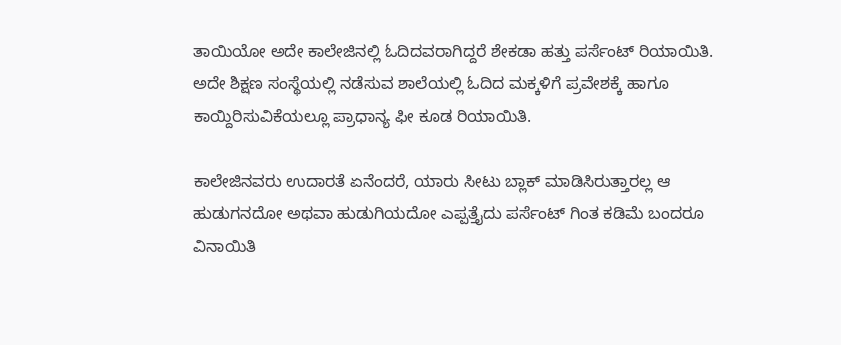ತಾಯಿಯೋ ಅದೇ ಕಾಲೇಜಿನಲ್ಲಿ ಓದಿದವರಾಗಿದ್ದರೆ ಶೇಕಡಾ ಹತ್ತು ಪರ್ಸೆಂಟ್ ರಿಯಾಯಿತಿ. ಅದೇ ಶಿಕ್ಷಣ ಸಂಸ್ಥೆಯಲ್ಲಿ ನಡೆಸುವ ಶಾಲೆಯಲ್ಲಿ ಓದಿದ ಮಕ್ಕಳಿಗೆ ಪ್ರವೇಶಕ್ಕೆ ಹಾಗೂ ಕಾಯ್ದಿರಿಸುವಿಕೆಯಲ್ಲೂ ಪ್ರಾಧಾನ್ಯ ಫೀ ಕೂಡ ರಿಯಾಯಿತಿ.

ಕಾಲೇಜಿನವರು ಉದಾರತೆ ಏನೆಂದರೆ, ಯಾರು ಸೀಟು ಬ್ಲಾಕ್ ಮಾಡಿಸಿರುತ್ತಾರಲ್ಲ ಆ ಹುಡುಗನದೋ ಅಥವಾ ಹುಡುಗಿಯದೋ ಎಪ್ಪತ್ತೈದು ಪರ್ಸೆಂಟ್ ಗಿಂತ ಕಡಿಮೆ ಬಂದರೂ ವಿನಾಯಿತಿ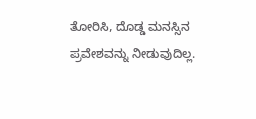ತೋರಿಸಿ, ದೊಡ್ಡ ಮನಸ್ಸಿನ ಪ್ರವೇಶವನ್ನು ನೀಡುವುದಿಲ್ಲ.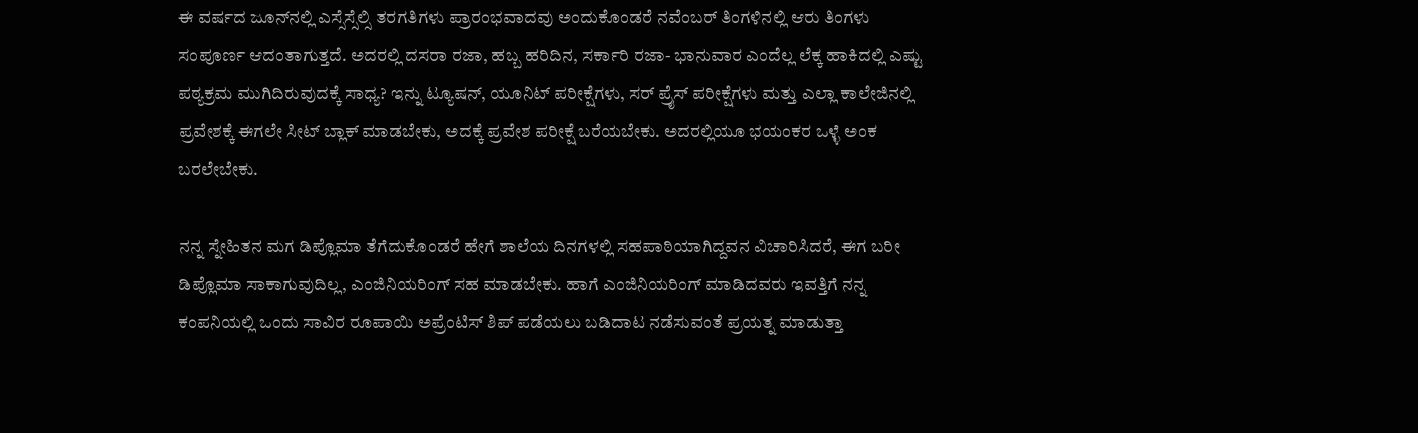ಈ ವರ್ಷದ ಜೂನ್‌ನಲ್ಲಿ ಎಸ್ಸೆಸ್ಸೆಲ್ಸಿ ತರಗತಿಗಳು ಪ್ರಾರಂಭವಾದವು ಅಂದುಕೊಂಡರೆ ನವೆಂಬರ್ ತಿಂಗಳಿನಲ್ಲಿ ಆರು ತಿಂಗಳು ಸಂಪೂರ್ಣ ಆದಂತಾಗುತ್ತದೆ. ಅದರಲ್ಲಿ ದಸರಾ ರಜಾ, ಹಬ್ಬ ಹರಿದಿನ, ಸರ್ಕಾರಿ ರಜಾ- ಭಾನುವಾರ ಎಂದೆಲ್ಲ ಲೆಕ್ಕ ಹಾಕಿದಲ್ಲಿ ಎಷ್ಟು ಪಠ್ಯಕ್ರಮ ಮುಗಿದಿರುವುದಕ್ಕೆ ಸಾಧ್ಯ? ಇನ್ನು ಟ್ಯೂಷನ್, ಯೂನಿಟ್ ಪರೀಕ್ಷೆಗಳು, ಸರ್ ಪ್ರೈಸ್ ಪರೀಕ್ಷೆಗಳು ಮತ್ತು ಎಲ್ಲಾ ಕಾಲೇಜಿನಲ್ಲಿ ಪ್ರವೇಶಕ್ಕೆ ಈಗಲೇ ಸೀಟ್ ಬ್ಲಾಕ್ ಮಾಡಬೇಕು, ಅದಕ್ಕೆ ಪ್ರವೇಶ ಪರೀಕ್ಷೆ ಬರೆಯಬೇಕು. ಅದರಲ್ಲಿಯೂ ಭಯಂಕರ ಒಳ್ಳೆ ಅಂಕ ಬರಲೇಬೇಕು.

ನನ್ನ ಸ್ನೇಹಿತನ ಮಗ ಡಿಪ್ಲೊಮಾ ತೆಗೆದುಕೊಂಡರೆ ಹೇಗೆ ಶಾಲೆಯ ದಿನಗಳಲ್ಲಿ ಸಹಪಾಠಿಯಾಗಿದ್ದವನ ವಿಚಾರಿಸಿದರೆ, ಈಗ ಬರೀ ಡಿಪ್ಲೊಮಾ ಸಾಕಾಗುವುದಿಲ್ಲ, ಎಂಜಿನಿಯರಿಂಗ್ ಸಹ ಮಾಡಬೇಕು. ಹಾಗೆ ಎಂಜಿನಿಯರಿಂಗ್ ಮಾಡಿದವರು ಇವತ್ತಿಗೆ ನನ್ನ ಕಂಪನಿಯಲ್ಲಿ ಒಂದು ಸಾವಿರ ರೂಪಾಯಿ ಅಪ್ರೆಂಟಿಸ್ ಶಿಪ್ ಪಡೆಯಲು ಬಡಿದಾಟ ನಡೆಸುವಂತೆ ಪ್ರಯತ್ನ ಮಾಡುತ್ತಾ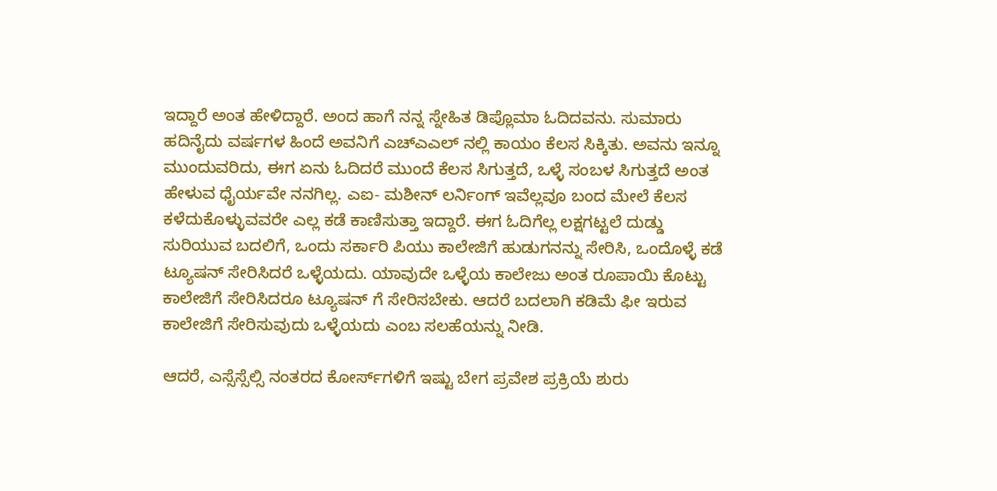ಇದ್ದಾರೆ ಅಂತ ಹೇಳಿದ್ದಾರೆ. ಅಂದ ಹಾಗೆ ನನ್ನ ಸ್ನೇಹಿತ ಡಿಪ್ಲೊಮಾ ಓದಿದವನು. ಸುಮಾರು ಹದಿನೈದು ವರ್ಷಗಳ ಹಿಂದೆ ಅವನಿಗೆ ಎಚ್ಎಎಲ್ ನಲ್ಲಿ ಕಾಯಂ ಕೆಲಸ ಸಿಕ್ಕಿತು. ಅವನು ಇನ್ನೂ ಮುಂದುವರಿದು, ಈಗ ಏನು ಓದಿದರೆ ಮುಂದೆ ಕೆಲಸ ಸಿಗುತ್ತದೆ, ಒಳ್ಳೆ ಸಂಬಳ ಸಿಗುತ್ತದೆ ಅಂತ ಹೇಳುವ ಧೈರ್ಯವೇ ನನಗಿಲ್ಲ. ಎಐ- ಮಶೀನ್ ಲರ್ನಿಂಗ್ ಇವೆಲ್ಲವೂ ಬಂದ ಮೇಲೆ ಕೆಲಸ ಕಳೆದುಕೊಳ್ಳುವವರೇ ಎಲ್ಲ ಕಡೆ ಕಾಣಿಸುತ್ತಾ ಇದ್ದಾರೆ. ಈಗ ಓದಿಗೆಲ್ಲ ಲಕ್ಷಗಟ್ಟಲೆ ದುಡ್ಡು ಸುರಿಯುವ ಬದಲಿಗೆ, ಒಂದು ಸರ್ಕಾರಿ ಪಿಯು ಕಾಲೇಜಿಗೆ ಹುಡುಗನನ್ನು ಸೇರಿಸಿ, ಒಂದೊಳ್ಳೆ ಕಡೆ ಟ್ಯೂಷನ್ ಸೇರಿಸಿದರೆ ಒಳ್ಳೆಯದು. ಯಾವುದೇ ಒಳ್ಳೆಯ ಕಾಲೇಜು ಅಂತ ರೂಪಾಯಿ ಕೊಟ್ಟು ಕಾಲೇಜಿಗೆ ಸೇರಿಸಿದರೂ ಟ್ಯೂಷನ್ ಗೆ ಸೇರಿಸಬೇಕು. ಆದರೆ ಬದಲಾಗಿ ಕಡಿಮೆ ಫೀ ಇರುವ ಕಾಲೇಜಿಗೆ ಸೇರಿಸುವುದು ಒಳ್ಳೆಯದು ಎಂಬ ಸಲಹೆಯನ್ನು ನೀಡಿ.

ಆದರೆ, ಎಸ್ಸೆಸ್ಸೆಲ್ಸಿ ನಂತರದ ಕೋರ್ಸ್‌ಗಳಿಗೆ ಇಷ್ಟು ಬೇಗ ಪ್ರವೇಶ ಪ್ರಕ್ರಿಯೆ ಶುರು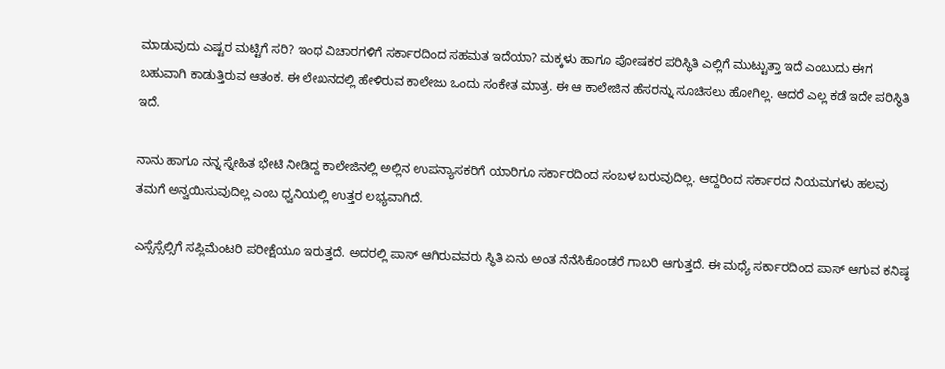ಮಾಡುವುದು ಎಷ್ಟರ ಮಟ್ಟಿಗೆ ಸರಿ? ಇಂಥ ವಿಚಾರಗಳಿಗೆ ಸರ್ಕಾರದಿಂದ ಸಹಮತ ಇದೆಯಾ? ಮಕ್ಕಳು ಹಾಗೂ ಪೋಷಕರ ಪರಿಸ್ಥಿತಿ ಎಲ್ಲಿಗೆ ಮುಟ್ಟುತ್ತಾ ಇದೆ ಎಂಬುದು ಈಗ ಬಹುವಾಗಿ ಕಾಡುತ್ತಿರುವ ಆತಂಕ. ಈ ಲೇಖನದಲ್ಲಿ ಹೇಳಿರುವ ಕಾಲೇಜು ಒಂದು ಸಂಕೇತ ಮಾತ್ರ. ಈ ಆ ಕಾಲೇಜಿನ ಹೆಸರನ್ನು ಸೂಚಿಸಲು ಹೋಗಿಲ್ಲ. ಆದರೆ ಎಲ್ಲ ಕಡೆ ಇದೇ ಪರಿಸ್ಥಿತಿ ಇದೆ.

ನಾನು ಹಾಗೂ ನನ್ನ ಸ್ನೇಹಿತ ಭೇಟಿ ನೀಡಿದ್ದ ಕಾಲೇಜಿನಲ್ಲಿ ಅಲ್ಲಿನ ಉಪನ್ಯಾಸಕರಿಗೆ ಯಾರಿಗೂ ಸರ್ಕಾರದಿಂದ ಸಂಬಳ ಬರುವುದಿಲ್ಲ. ಆದ್ದರಿಂದ ಸರ್ಕಾರದ ನಿಯಮಗಳು ಹಲವು ತಮಗೆ ಅನ್ವಯಿಸುವುದಿಲ್ಲ ಎಂಬ ಧ್ವನಿಯಲ್ಲಿ ಉತ್ತರ ಲಭ್ಯವಾಗಿದೆ.

ಎಸ್ಸೆಸ್ಸೆಲ್ಸಿಗೆ ಸಪ್ಲಿಮೆಂಟರಿ ಪರೀಕ್ಷೆಯೂ ಇರುತ್ತದೆ. ಅದರಲ್ಲಿ ಪಾಸ್ ಆಗಿರುವವರು ಸ್ಥಿತಿ ಏನು ಅಂತ ನೆನೆಸಿಕೊಂಡರೆ ಗಾಬರಿ ಆಗುತ್ತದೆ. ಈ ಮಧ್ಯೆ ಸರ್ಕಾರದಿಂದ ಪಾಸ್ ಆಗುವ ಕನಿಷ್ಠ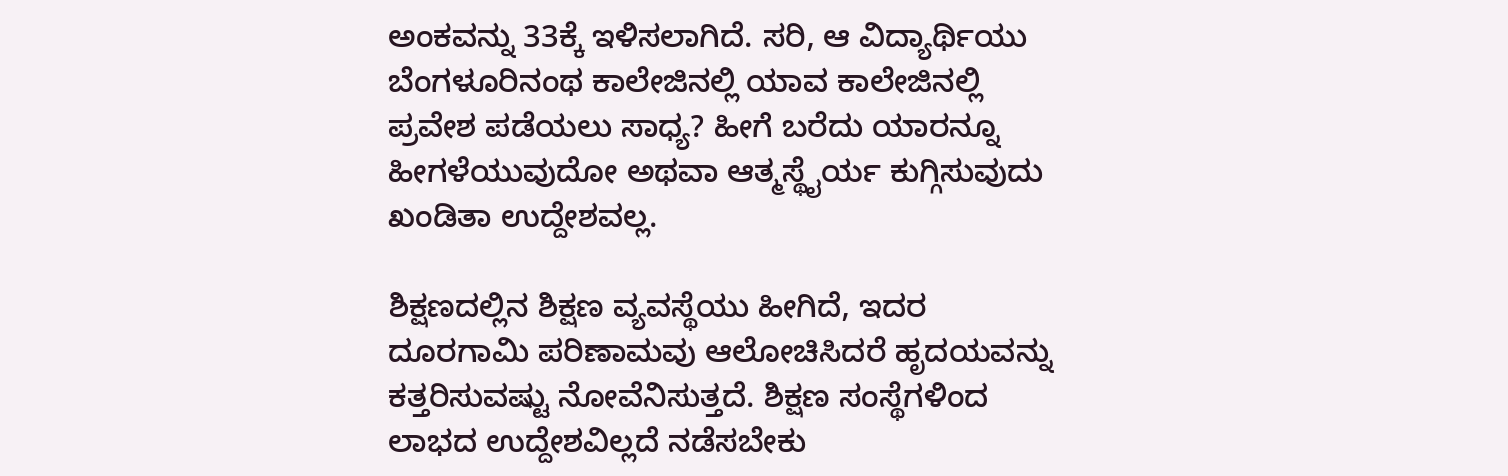ಅಂಕವನ್ನು 33ಕ್ಕೆ ಇಳಿಸಲಾಗಿದೆ. ಸರಿ, ಆ ವಿದ್ಯಾರ್ಥಿಯು ಬೆಂಗಳೂರಿನಂಥ ಕಾಲೇಜಿನಲ್ಲಿ ಯಾವ ಕಾಲೇಜಿನಲ್ಲಿ ಪ್ರವೇಶ ಪಡೆಯಲು ಸಾಧ್ಯ? ಹೀಗೆ ಬರೆದು ಯಾರನ್ನೂ ಹೀಗಳೆಯುವುದೋ ಅಥವಾ ಆತ್ಮಸ್ಥೈರ್ಯ ಕುಗ್ಗಿಸುವುದು ಖಂಡಿತಾ ಉದ್ದೇಶವಲ್ಲ.

ಶಿಕ್ಷಣದಲ್ಲಿನ ಶಿಕ್ಷಣ ವ್ಯವಸ್ಥೆಯು ಹೀಗಿದೆ, ಇದರ ದೂರಗಾಮಿ ಪರಿಣಾಮವು ಆಲೋಚಿಸಿದರೆ ಹೃದಯವನ್ನು ಕತ್ತರಿಸುವಷ್ಟು ನೋವೆನಿಸುತ್ತದೆ. ಶಿಕ್ಷಣ ಸಂಸ್ಥೆಗಳಿಂದ ಲಾಭದ ಉದ್ದೇಶವಿಲ್ಲದೆ ನಡೆಸಬೇಕು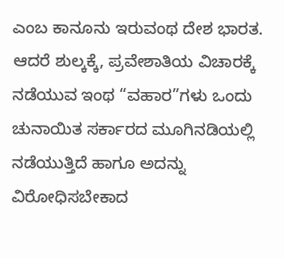ಎಂಬ ಕಾನೂನು ಇರುವಂಥ ದೇಶ ಭಾರತ. ಆದರೆ ಶುಲ್ಕಕ್ಕೆ, ಪ್ರವೇಶಾತಿಯ ವಿಚಾರಕ್ಕೆ ನಡೆಯುವ ಇಂಥ “ವಹಾರ”ಗಳು ಒಂದು ಚುನಾಯಿತ ಸರ್ಕಾರದ ಮೂಗಿನಡಿಯಲ್ಲಿ ನಡೆಯುತ್ತಿದೆ ಹಾಗೂ ಅದನ್ನು ವಿರೋಧಿಸಬೇಕಾದ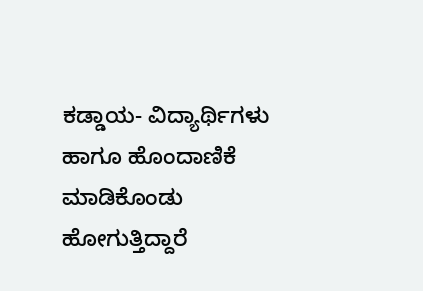ಕಡ್ಡಾಯ- ವಿದ್ಯಾರ್ಥಿಗಳು ಹಾಗೂ ಹೊಂದಾಣಿಕೆ ಮಾಡಿಕೊಂಡು ಹೋಗುತ್ತಿದ್ದಾರೆ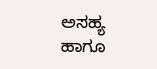ಅಸಹ್ಯ ಹಾಗೂ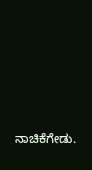ನಾಚಿಕೆಗೇಡು.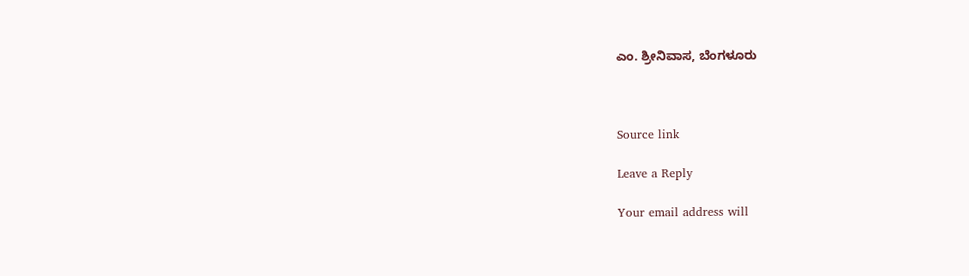ಎಂ. ಶ್ರೀನಿವಾಸ, ಬೆಂಗಳೂರು



Source link

Leave a Reply

Your email address will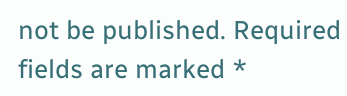not be published. Required fields are marked *